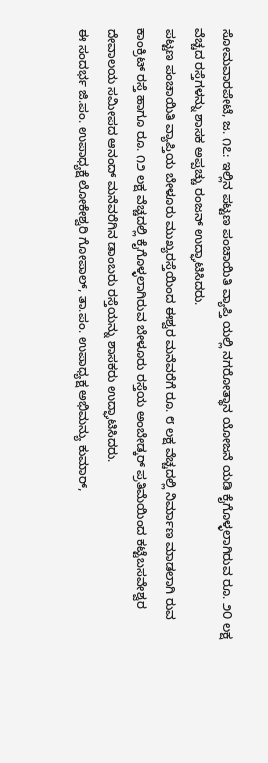ಸೋಮವಾರಪೇಟೆ, ಜ. ೧೭: ಇಲ್ಲಿನ ಪಟ್ಟಣ ಪಂಚಾಯಿತಿ ವ್ಯಾಪ್ತಿ ಯಲ್ಲಿ ನಗರೋತ್ಥಾನ ಯೋಜನೆ ಯಡಿ ಕೈಗೊಳ್ಳಲಾಗಿರುವ ರೂ. ೨೦ ಲಕ್ಷ ವೆಚ್ಚದ ರಸ್ತೆಗಳನ್ನು ಶಾಸಕ ಅಪ್ಪಚ್ಚು ರಂಜನ್ ಉದ್ಘಾಟಿಸಿದರು.
ಪಟ್ಟಣ ಪಂಚಾಯಿತಿ ವ್ಯಾಪ್ತಿಯ ಬೇಳೂರು ಮುಖ್ಯರಸ್ತೆಯಿಂದ ಈಶ್ವರ ಮನೆವರೆಗೆ ರೂ. ೮ ಲಕ್ಷ ವೆಚ್ಚದಲ್ಲಿ ನಿರ್ಮಾಣ ಮಾಡಲಾಗಿ ರುವ ಕಾಂಕ್ರಿಟ್ ರಸ್ತೆ ಹಾಗೂ ರೂ. ೧೨ ಲಕ್ಷ ವೆಚ್ಚದಲ್ಲಿ ಕೈಗೊಳ್ಳಲಾಗಿರುವ ಬೇಳೂರು ರಸ್ತೆಯ ಅಂಬೇಡ್ಕರ್ ಪ್ರತಿಮೆಯಿಂದ ಕಟ್ಟೆಬಸವೇಶ್ವರ ದೇವಾಲಯ ಸಮೀಪದ ಆನಂದ್ ಮನೆವರೆಗಿನ ಡಾಂಬರು ರಸ್ತೆಯನ್ನು ಶಾಸಕರು ಉದ್ಘಾಟಿಸಿದರು.
ಈ ಸಂದರ್ಭ ಜಿ.ಪಂ. ಉಪಾಧ್ಯಕ್ಷೆ ಲೋಕೇಶ್ವರಿ ಗೋಪಾಲ್, ತಾ.ಪಂ. ಉಪಾಧ್ಯಕ್ಷ ಅಭಿಮನ್ಯು ಕುಮಾರ್,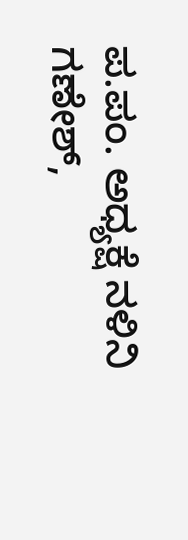ಪ.ಪಂ. ಅಧ್ಯಕ್ಷೆ ನಳಿನಿ ಗಣೇಶ್,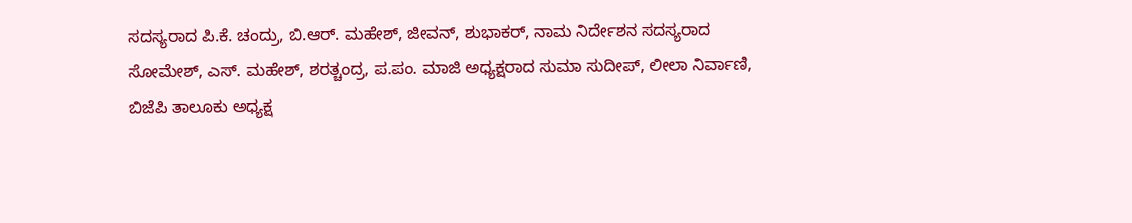ಸದಸ್ಯರಾದ ಪಿ.ಕೆ. ಚಂದ್ರು, ಬಿ.ಆರ್. ಮಹೇಶ್, ಜೀವನ್, ಶುಭಾಕರ್, ನಾಮ ನಿರ್ದೇಶನ ಸದಸ್ಯರಾದ ಸೋಮೇಶ್, ಎಸ್. ಮಹೇಶ್, ಶರತ್ಚಂದ್ರ, ಪ.ಪಂ. ಮಾಜಿ ಅಧ್ಯಕ್ಷರಾದ ಸುಮಾ ಸುದೀಪ್, ಲೀಲಾ ನಿರ್ವಾಣಿ, ಬಿಜೆಪಿ ತಾಲೂಕು ಅಧ್ಯಕ್ಷ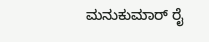ಮನುಕುಮಾರ್ ರೈ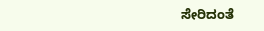ಸೇರಿದಂತೆ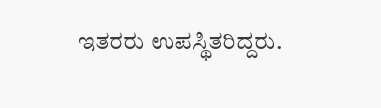ಇತರರು ಉಪಸ್ಥಿತರಿದ್ದರು.